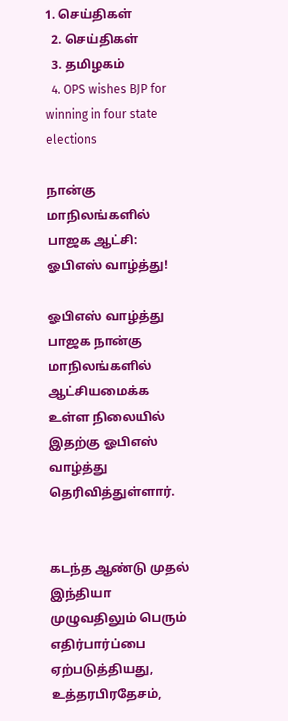1. செய்திகள்
  2. செய்திகள்
  3. த‌மிழக‌ம்
  4. OPS wishes BJP for winning in four state elections

நான்கு மாநிலங்களில் பாஜக ஆட்சி: ஓபிஎஸ் வாழ்த்து!

ஓபிஎஸ் வாழ்த்து
பாஜக நான்கு மாநிலங்களில் ஆட்சியமைக்க உள்ள நிலையில் இதற்கு ஓபிஎஸ் வாழ்த்து தெரிவித்துள்ளார்.


கடந்த ஆண்டு முதல் இந்தியா முழுவதிலும் பெரும் எதிர்பார்ப்பை ஏற்படுத்தியது,  உத்தரபிரதேசம்,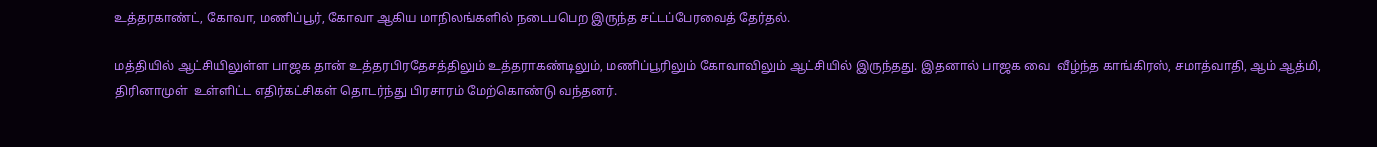உத்தரகாண்ட், கோவா, மணிப்பூர், கோவா ஆகிய மாநிலங்களில் நடைபபெற இருந்த சட்டப்பேரவைத் தேர்தல்.

மத்தியில் ஆட்சியிலுள்ள பாஜக தான் உத்தரபிரதேசத்திலும் உத்தராகண்டிலும், மணிப்பூரிலும் கோவாவிலும் ஆட்சியில் இருந்தது. இதனால் பாஜக வை  வீழ்ந்த காங்கிரஸ், சமாத்வாதி, ஆம் ஆத்மி, திரினாமுள்  உள்ளிட்ட எதிர்கட்சிகள் தொடர்ந்து பிரசாரம் மேற்கொண்டு வந்தனர்.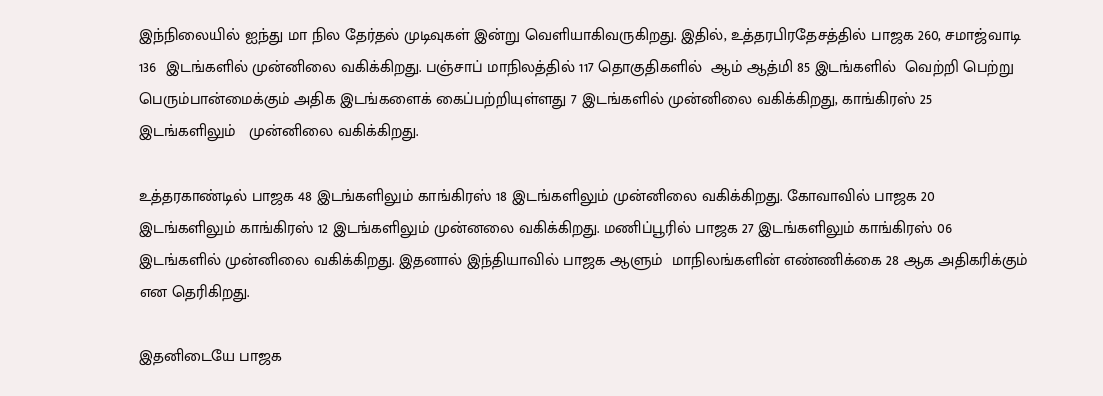இந்நிலையில் ஐந்து மா நில தேர்தல் முடிவுகள் இன்று வெளியாகிவருகிறது. இதில், உத்தரபிரதேசத்தில் பாஜக 260, சமாஜ்வாடி 136  இடங்களில் முன்னிலை வகிக்கிறது. பஞ்சாப் மாநிலத்தில் 117 தொகுதிகளில்  ஆம் ஆத்மி 85 இடங்களில்  வெற்றி பெற்று  பெரும்பான்மைக்கும் அதிக இடங்களைக் கைப்பற்றியுள்ளது 7 இடங்களில் முன்னிலை வகிக்கிறது, காங்கிரஸ் 25  இடங்களிலும்   முன்னிலை வகிக்கிறது.

உத்தரகாண்டில் பாஜக 48 இடங்களிலும் காங்கிரஸ் 18 இடங்களிலும் முன்னிலை வகிக்கிறது. கோவாவில் பாஜக 20 இடங்களிலும் காங்கிரஸ் 12 இடங்களிலும் முன்னலை வகிக்கிறது. மணிப்பூரில் பாஜக 27 இடங்களிலும் காங்கிரஸ் 06 இடங்களில் முன்னிலை வகிக்கிறது. இதனால் இந்தியாவில் பாஜக ஆளும்  மாநிலங்களின் எண்ணிக்கை 28 ஆக அதிகரிக்கும் என தெரிகிறது.

இதனிடையே பாஜக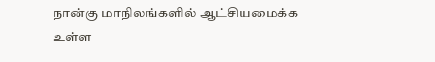நான்கு மாநிலங்களில் ஆட்சியமைக்க உள்ள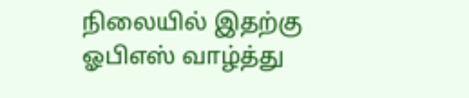நிலையில் இதற்கு ஓபிஎஸ் வாழ்த்து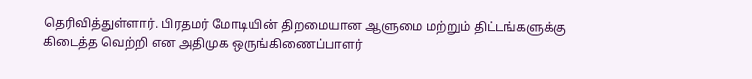தெரிவித்துள்ளார். பிரதமர் மோடியின் திறமையான ஆளுமை மற்றும் திட்டங்களுக்கு கிடைத்த வெற்றி என அதிமுக ஒருங்கிணைப்பாளர்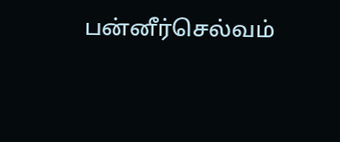பன்னீர்செல்வம்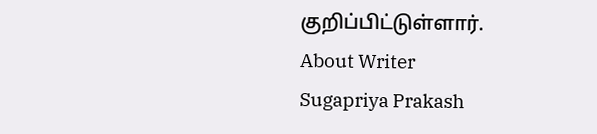குறிப்பிட்டுள்ளார்.
About Writer
Sugapriya Prakash